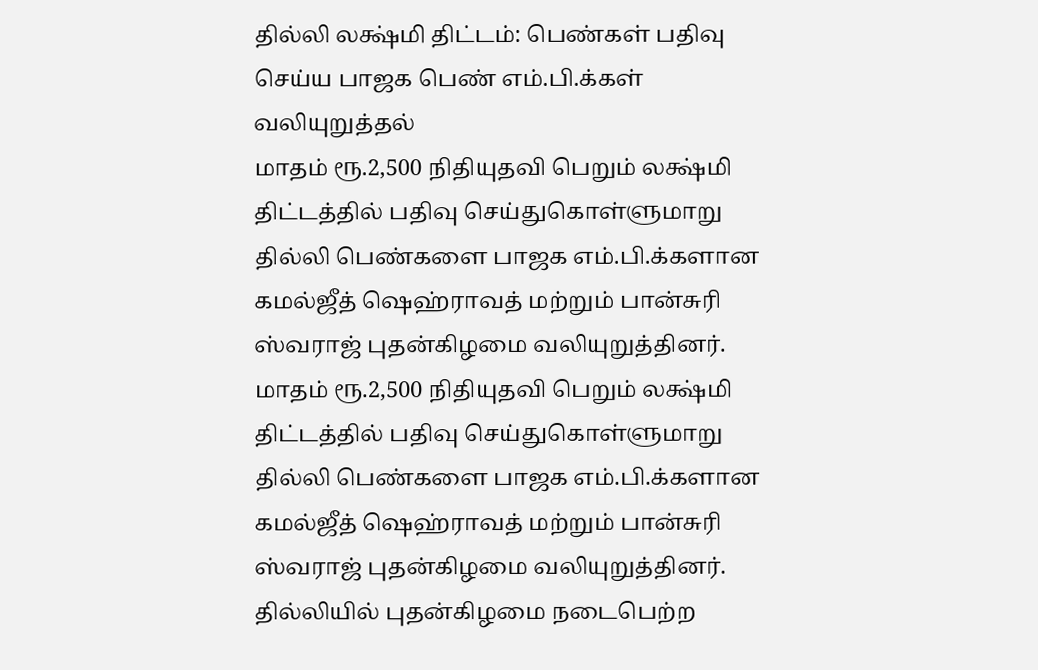தில்லி லக்ஷ்மி திட்டம்: பெண்கள் பதிவு செய்ய பாஜக பெண் எம்.பி.க்கள் வலியுறுத்தல்
மாதம் ரூ.2,500 நிதியுதவி பெறும் லக்ஷ்மி திட்டத்தில் பதிவு செய்துகொள்ளுமாறு தில்லி பெண்களை பாஜக எம்.பி.க்களான கமல்ஜீத் ஷெஹ்ராவத் மற்றும் பான்சுரி ஸ்வராஜ் புதன்கிழமை வலியுறுத்தினர்.
மாதம் ரூ.2,500 நிதியுதவி பெறும் லக்ஷ்மி திட்டத்தில் பதிவு செய்துகொள்ளுமாறு தில்லி பெண்களை பாஜக எம்.பி.க்களான கமல்ஜீத் ஷெஹ்ராவத் மற்றும் பான்சுரி ஸ்வராஜ் புதன்கிழமை வலியுறுத்தினர்.
தில்லியில் புதன்கிழமை நடைபெற்ற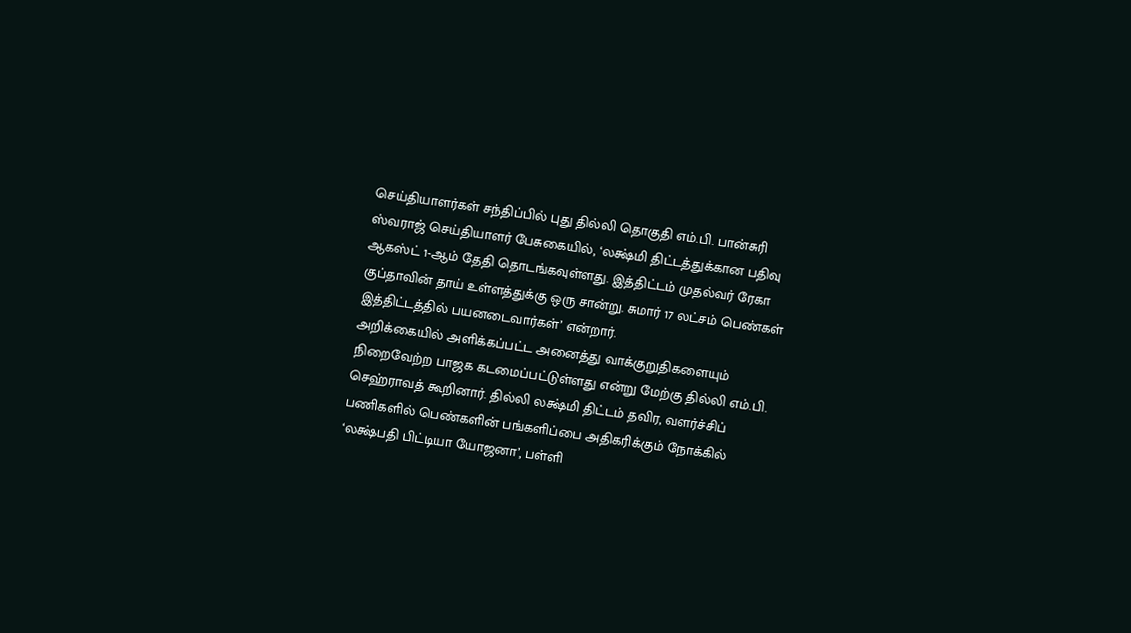செய்தியாளர்கள் சந்திப்பில் புது தில்லி தொகுதி எம்.பி. பான்சுரி ஸ்வராஜ் செய்தியாளர் பேசுகையில், ‘லக்ஷ்மி திட்டத்துக்கான பதிவு ஆகஸ்ட் 1-ஆம் தேதி தொடங்கவுள்ளது. இத்திட்டம் முதல்வர் ரேகா குப்தாவின் தாய் உள்ளத்துக்கு ஒரு சான்று. சுமார் 17 லட்சம் பெண்கள் இத்திட்டத்தில் பயனடைவார்கள்’ என்றார்.
அறிக்கையில் அளிக்கப்பட்ட அனைத்து வாக்குறுதிகளையும் நிறைவேற்ற பாஜக கடமைப்பட்டுள்ளது என்று மேற்கு தில்லி எம்.பி. செஹ்ராவத் கூறினார். தில்லி லக்ஷ்மி திட்டம் தவிர, வளர்ச்சிப் பணிகளில் பெண்களின் பங்களிப்பை அதிகரிக்கும் நோக்கில் ‘லக்ஷ்பதி பிட்டியா யோஜனா’, பள்ளி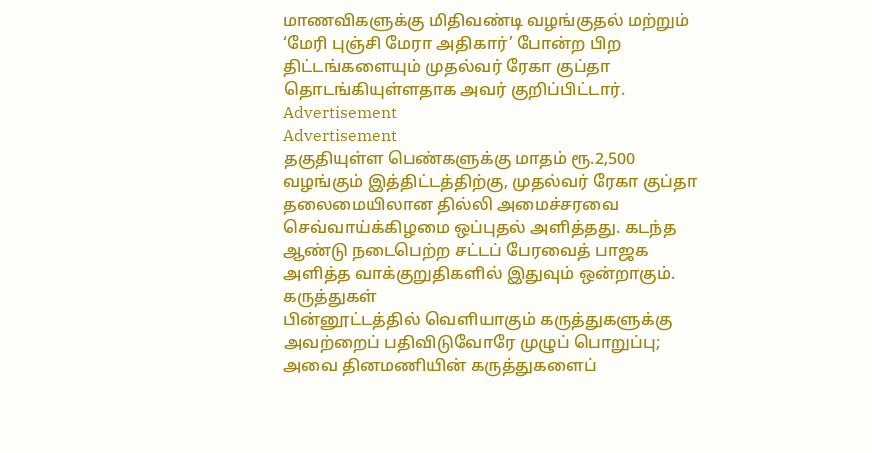மாணவிகளுக்கு மிதிவண்டி வழங்குதல் மற்றும் ‘மேரி புஞ்சி மேரா அதிகார்’ போன்ற பிற திட்டங்களையும் முதல்வர் ரேகா குப்தா தொடங்கியுள்ளதாக அவர் குறிப்பிட்டார்.
Advertisement
Advertisement
தகுதியுள்ள பெண்களுக்கு மாதம் ரூ.2,500 வழங்கும் இத்திட்டத்திற்கு, முதல்வர் ரேகா குப்தா தலைமையிலான தில்லி அமைச்சரவை செவ்வாய்க்கிழமை ஒப்புதல் அளித்தது. கடந்த ஆண்டு நடைபெற்ற சட்டப் பேரவைத் பாஜக அளித்த வாக்குறுதிகளில் இதுவும் ஒன்றாகும்.
கருத்துகள்
பின்னூட்டத்தில் வெளியாகும் கருத்துகளுக்கு அவற்றைப் பதிவிடுவோரே முழுப் பொறுப்பு; அவை தினமணியின் கருத்துகளைப்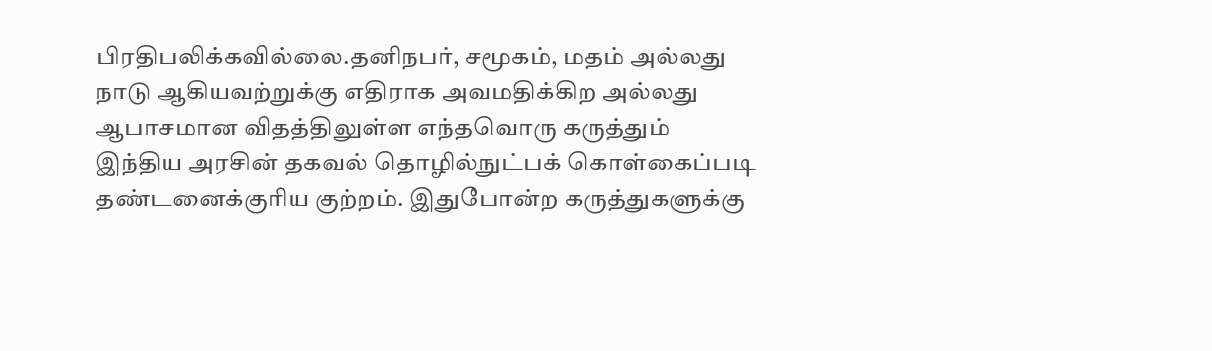பிரதிபலிக்கவில்லை.தனிநபர், சமூகம், மதம் அல்லது நாடு ஆகியவற்றுக்கு எதிராக அவமதிக்கிற அல்லது ஆபாசமான விதத்திலுள்ள எந்தவொரு கருத்தும் இந்திய அரசின் தகவல் தொழில்நுட்பக் கொள்கைப்படி தண்டனைக்குரிய குற்றம். இதுபோன்ற கருத்துகளுக்கு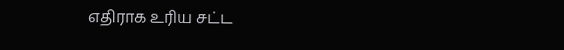எதிராக உரிய சட்ட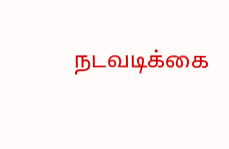நடவடிக்கை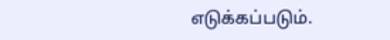எடுக்கப்படும்.